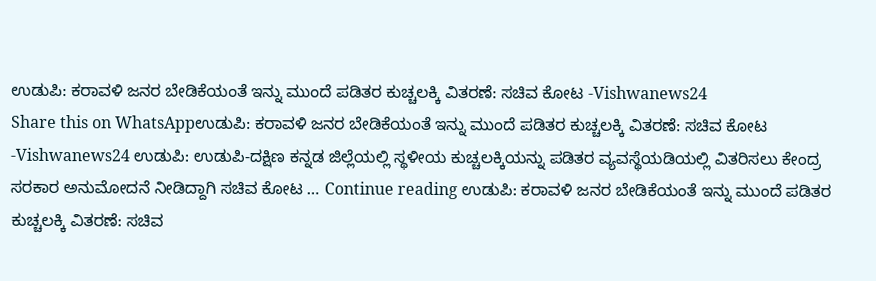ಉಡುಪಿ: ಕರಾವಳಿ ಜನರ ಬೇಡಿಕೆಯಂತೆ ಇನ್ನು ಮುಂದೆ ಪಡಿತರ ಕುಚ್ಚಲಕ್ಕಿ ವಿತರಣೆ: ಸಚಿವ ಕೋಟ -Vishwanews24
Share this on WhatsAppಉಡುಪಿ: ಕರಾವಳಿ ಜನರ ಬೇಡಿಕೆಯಂತೆ ಇನ್ನು ಮುಂದೆ ಪಡಿತರ ಕುಚ್ಚಲಕ್ಕಿ ವಿತರಣೆ: ಸಚಿವ ಕೋಟ -Vishwanews24 ಉಡುಪಿ: ಉಡುಪಿ-ದಕ್ಷಿಣ ಕನ್ನಡ ಜಿಲ್ಲೆಯಲ್ಲಿ ಸ್ಥಳೀಯ ಕುಚ್ಚಲಕ್ಕಿಯನ್ನು ಪಡಿತರ ವ್ಯವಸ್ಥೆಯಡಿಯಲ್ಲಿ ವಿತರಿಸಲು ಕೇಂದ್ರ ಸರಕಾರ ಅನುಮೋದನೆ ನೀಡಿದ್ದಾಗಿ ಸಚಿವ ಕೋಟ … Continue reading ಉಡುಪಿ: ಕರಾವಳಿ ಜನರ ಬೇಡಿಕೆಯಂತೆ ಇನ್ನು ಮುಂದೆ ಪಡಿತರ ಕುಚ್ಚಲಕ್ಕಿ ವಿತರಣೆ: ಸಚಿವ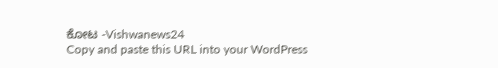ಕೋಟ -Vishwanews24
Copy and paste this URL into your WordPress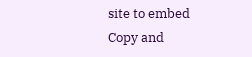site to embed
Copy and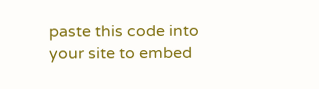paste this code into your site to embed